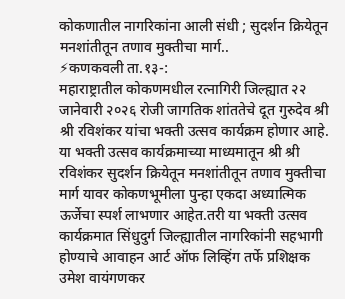कोकणातील नागरिकांना आली संधी ; सुदर्शन क्रियेतून मनशांतीतून तणाव मुक्तीचा मार्ग..
⚡कणकवली ता.१३-:
महाराष्ट्रातील कोकणमधील रत्नागिरी जिल्ह्यात २२ जानेवारी २०२६ रोजी जागतिक शांततेचे दूत गुरुदेव श्री श्री रविशंकर यांचा भक्ती उत्सव कार्यक्रम होणार आहे. या भक्ती उत्सव कार्यक्रमाच्या माध्यमातून श्री श्री रविशंकर सुदर्शन क्रियेतून मनशांतीतून तणाव मुक्तीचा मार्ग यावर कोकणभूमीला पुन्हा एकदा अध्यात्मिक ऊर्जेचा स्पर्श लाभणार आहेत.तरी या भक्ती उत्सव कार्यक्रमात सिंधुदुर्ग जिल्ह्यातील नागरिकांनी सहभागी होण्याचे आवाहन आर्ट ऑफ लिव्हिंग तर्फे प्रशिक्षक उमेश वायंगणकर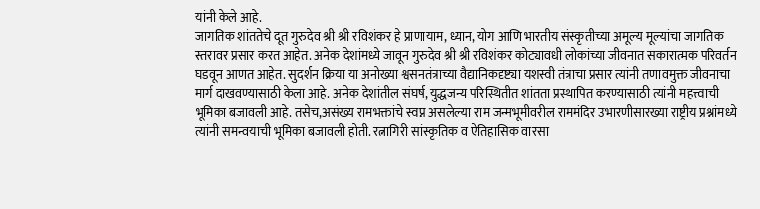यांनी केले आहे.
जागतिक शांततेचे दूत गुरुदेव श्री श्री रविशंकर हे प्राणायाम, ध्यान, योग आणि भारतीय संस्कृतीच्या अमूल्य मूल्यांचा जागतिक स्तरावर प्रसार करत आहेत. अनेक देशांमध्ये जावून गुरुदेव श्री श्री रविशंकर कोट्यावधी लोकांच्या जीवनात सकारात्मक परिवर्तन घडवून आणत आहेत. सुदर्शन क्रिया या अनोख्या श्वसनतंत्राच्या वैद्यानिकदृष्ट्या यशस्वी तंत्राचा प्रसार त्यांनी तणावमुक्त जीवनाचा मार्ग दाखवण्यासाठी केला आहे. अनेक देशांतील संघर्ष, युद्धजन्य परिस्थितीत शांतता प्रस्थापित करण्यासाठी त्यांनी महत्त्वाची भूमिका बजावली आहे. तसेच,असंख्य रामभक्तांचे स्वप्न असलेल्या राम जन्मभूमीवरील राममंदिर उभारणीसारख्या राष्ट्रीय प्रश्नांमध्ये त्यांनी समन्वयाची भूमिका बजावली होती. रत्नागिरी सांस्कृतिक व ऐतिहासिक वारसा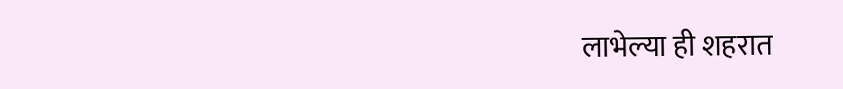लाभेल्या ही शहरात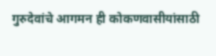गुरुदेवांचे आगमन ही कोकणवासीयांसाठी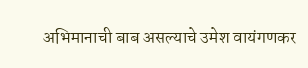अभिमानाची बाब असल्याचे उमेश वायंगणकर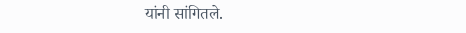यांनी सांगितले.